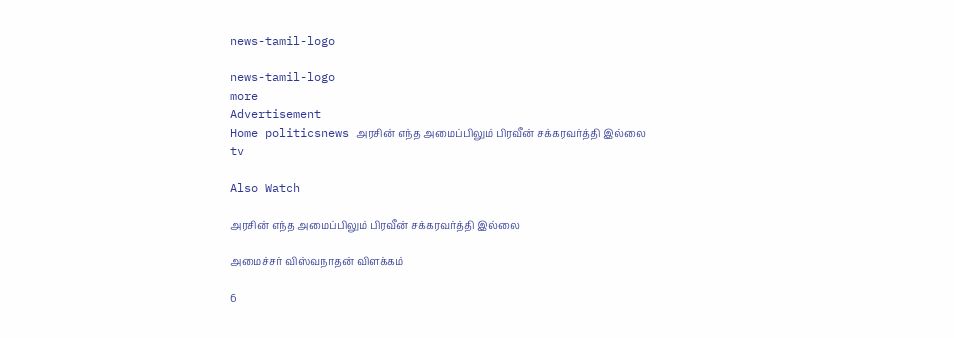news-tamil-logo

news-tamil-logo
more
Advertisement
Home politicsnews அரசின் எந்த அமைப்பிலும் பிரவீன் சக்கரவர்த்தி இல்லை
tv

Also Watch

அரசின் எந்த அமைப்பிலும் பிரவீன் சக்கரவர்த்தி இல்லை

அமைச்சர் விஸ்வநாதன் விளக்கம்

6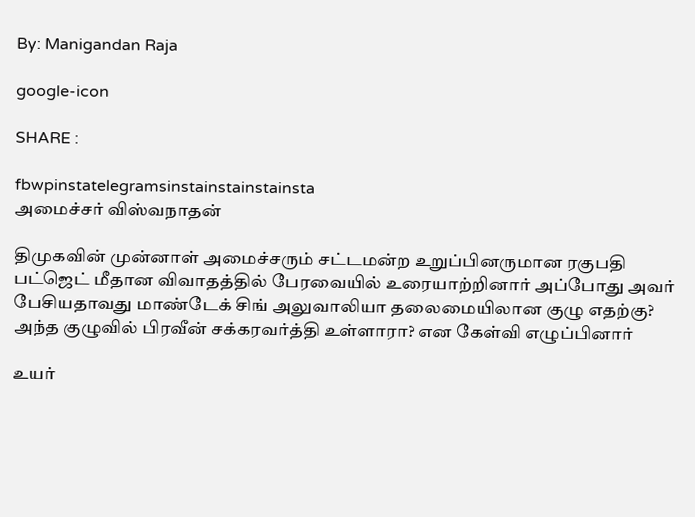By: Manigandan Raja

google-icon

SHARE :

fbwpinstatelegramsinstainstainstainsta
அமைச்சர் விஸ்வநாதன்

திமுகவின் முன்னாள் அமைச்சரும் சட்டமன்ற உறுப்பினருமான ரகுபதி பட்ஜெட் மீதான விவாதத்தில் பேரவையில் உரையாற்றினார் அப்போது அவர் பேசியதாவது மாண்டேக் சிங் அலுவாலியா தலைமையிலான குழு எதற்கு? அந்த குழுவில் பிரவீன் சக்கரவர்த்தி உள்ளாரா? என கேள்வி எழுப்பினார்

உயர்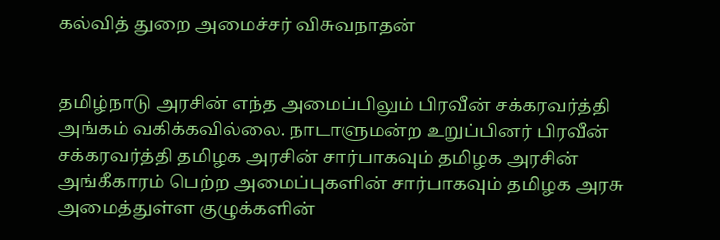கல்வித் துறை அமைச்சர் விசுவநாதன்


தமிழ்நாடு அரசின் எந்த அமைப்பிலும் பிரவீன் சக்கரவர்த்தி அங்கம் வகிக்கவில்லை. நாடாளுமன்ற உறுப்பினர் பிரவீன் சக்கரவர்த்தி தமிழக அரசின் சார்பாகவும் தமிழக அரசின் அங்கீகாரம் பெற்ற அமைப்புகளின் சார்பாகவும் தமிழக அரசு அமைத்துள்ள குழுக்களின்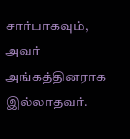சார்பாகவும், அவர் அங்கத்தினராக இல்லாதவர்.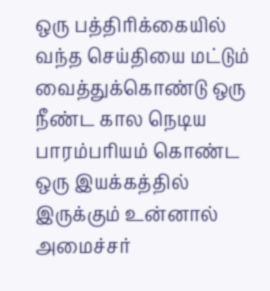ஒரு பத்திரிக்கையில் வந்த செய்தியை மட்டும் வைத்துக்கொண்டு ஒரு நீண்ட கால நெடிய பாரம்பரியம் கொண்ட ஒரு இயக்கத்தில் இருக்கும் உன்னால் அமைச்சர்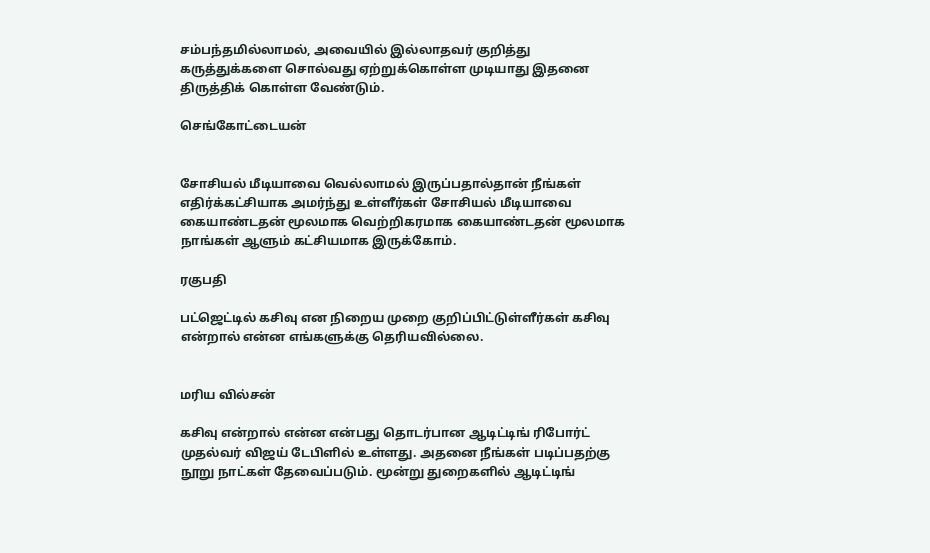சம்பந்தமில்லாமல், அவையில் இல்லாதவர் குறித்து கருத்துக்களை சொல்வது ஏற்றுக்கொள்ள முடியாது இதனை திருத்திக் கொள்ள வேண்டும்.

செங்கோட்டையன்


சோசியல் மீடியாவை வெல்லாமல் இருப்பதால்தான் நீங்கள் எதிர்க்கட்சியாக அமர்ந்து உள்ளீர்கள் சோசியல் மீடியாவை கையாண்டதன் மூலமாக வெற்றிகரமாக கையாண்டதன் மூலமாக நாங்கள் ஆளும் கட்சியமாக இருக்கோம்.

ரகுபதி

பட்ஜெட்டில் கசிவு என நிறைய முறை குறிப்பிட்டுள்ளீர்கள் கசிவு என்றால் என்ன எங்களுக்கு தெரியவில்லை.


மரிய வில்சன்

கசிவு என்றால் என்ன என்பது தொடர்பான ஆடிட்டிங் ரிபோர்ட் முதல்வர் விஜய் டேபிளில் உள்ளது. அதனை நீங்கள் படிப்பதற்கு நூறு நாட்கள் தேவைப்படும். மூன்று துறைகளில் ஆடிட்டிங்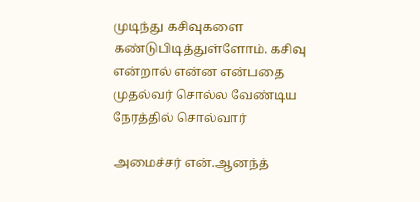முடிந்து கசிவுகளை கண்டுபிடித்துள்ளோம். கசிவு என்றால் என்ன என்பதை முதல்வர் சொல்ல வேண்டிய நேரத்தில் சொல்வார்

அமைச்சர் என்.ஆனந்த்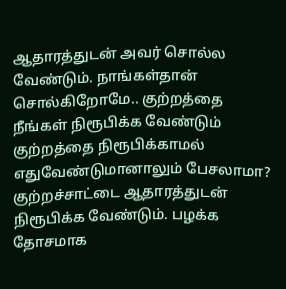ஆதாரத்துடன் அவர் சொல்ல வேண்டும். நாங்கள்தான் சொல்கிறோமே.. குற்றத்தை நீங்கள் நிரூபிக்க வேண்டும் குற்றத்தை நிரூபிக்காமல் எதுவேண்டுமானாலும் பேசலாமா? குற்றச்சாட்டை ஆதாரத்துடன் நிரூபிக்க வேண்டும். பழக்க தோசமாக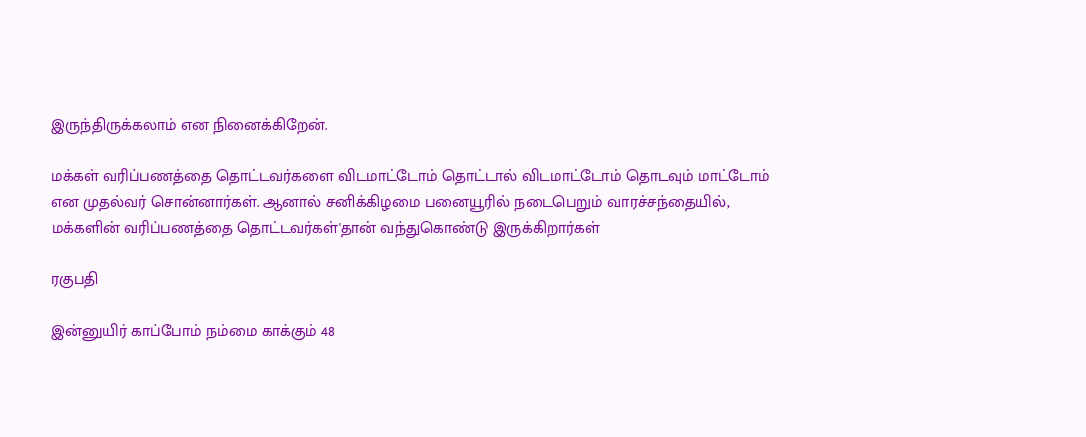இருந்திருக்கலாம் என நினைக்கிறேன்.

மக்கள் வரிப்பணத்தை தொட்டவர்களை விடமாட்டோம் தொட்டால் விடமாட்டோம் தொடவும் மாட்டோம் என முதல்வர் சொன்னார்கள். ஆனால் சனிக்கிழமை பனையூரில் நடைபெறும் வாரச்சந்தையில், மக்களின் வரிப்பணத்தை தொட்டவர்கள்'தான் வந்துகொண்டு இருக்கிறார்கள்

ரகுபதி

இன்னுயிர் காப்போம் நம்மை காக்கும் 48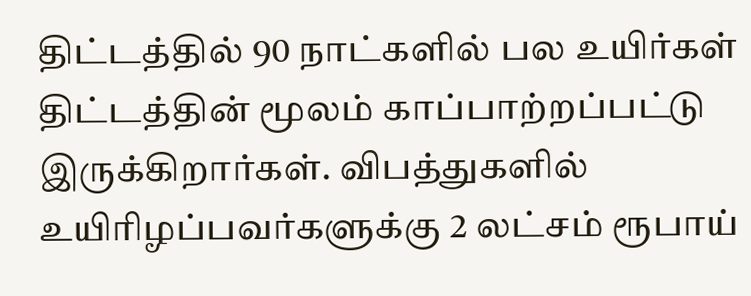திட்டத்தில் 90 நாட்களில் பல உயிர்கள் திட்டத்தின் மூலம் காப்பாற்றப்பட்டு இருக்கிறார்கள். விபத்துகளில் உயிரிழப்பவர்களுக்கு 2 லட்சம் ரூபாய்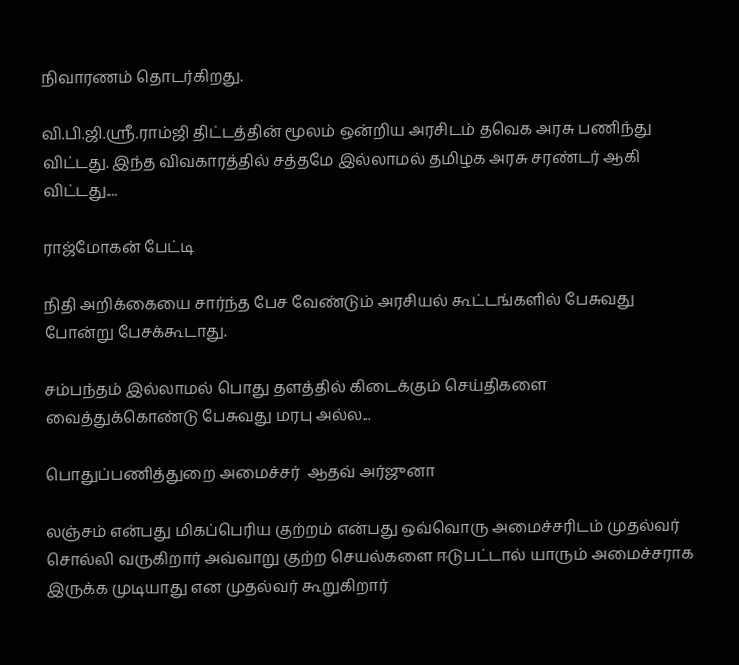நிவாரணம் தொடர்கிறது.

வி.பி.ஜி.ஸ்ரீ.ராம்ஜி திட்டத்தின் மூலம் ஒன்றிய அரசிடம் தவெக அரசு பணிந்து விட்டது. இந்த விவகாரத்தில் சத்தமே இல்லாமல் தமிழக அரசு சரண்டர் ஆகி விட்டது....

ராஜ்மோகன் பேட்டி

நிதி அறிக்கையை சார்ந்த பேச வேண்டும் அரசியல் கூட்டங்களில் பேசுவது போன்று பேசக்கூடாது.

சம்பந்தம் இல்லாமல் பொது தளத்தில் கிடைக்கும் செய்திகளை வைத்துக்கொண்டு பேசுவது மரபு அல்ல...

பொதுப்பணித்துறை அமைச்சர்  ஆதவ் அர்ஜுனா

லஞ்சம் என்பது மிகப்பெரிய குற்றம் என்பது ஒவ்வொரு அமைச்சரிடம் முதல்வர் சொல்லி வருகிறார் அவ்வாறு குற்ற செயல்களை ஈடுபட்டால் யாரும் அமைச்சராக இருக்க முடியாது என முதல்வர் கூறுகிறார்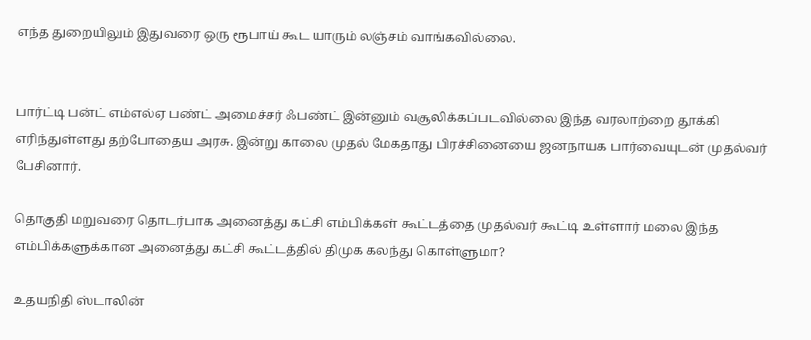எந்த துறையிலும் இதுவரை ஒரு ரூபாய் கூட யாரும் லஞ்சம் வாங்கவில்லை.


பார்ட்டி பன்ட் எம்எல்ஏ பண்ட் அமைச்சர் ஃபண்ட் இன்னும் வசூலிக்கப்படவில்லை இந்த வரலாற்றை தூக்கி எரிந்துள்ளது தற்போதைய அரசு. இன்று காலை முதல் மேகதாது பிரச்சினையை ஜனநாயக பார்வையுடன் முதல்வர் பேசினார்.

தொகுதி மறுவரை தொடர்பாக அனைத்து கட்சி எம்பிக்கள் கூட்டத்தை முதல்வர் கூட்டி உள்ளார் மலை இந்த எம்பிக்களுக்கான அனைத்து கட்சி கூட்டத்தில் திமுக கலந்து கொள்ளுமா?

உதயநிதி ஸ்டாலின்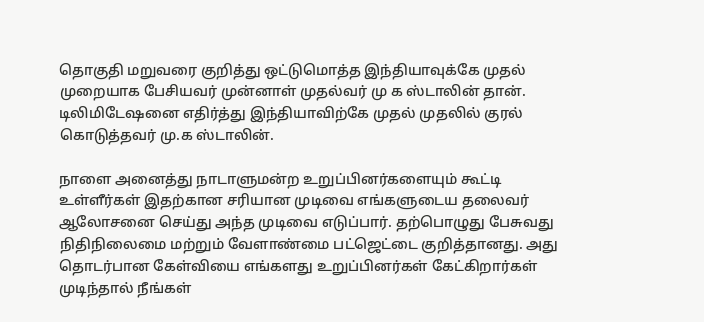தொகுதி மறுவரை குறித்து ஒட்டுமொத்த இந்தியாவுக்கே முதல் முறையாக பேசியவர் முன்னாள் முதல்வர் மு க ஸ்டாலின் தான். டிலிமிடேஷனை எதிர்த்து இந்தியாவிற்கே முதல் முதலில் குரல் கொடுத்தவர் மு.க ஸ்டாலின்.

நாளை அனைத்து நாடாளுமன்ற உறுப்பினர்களையும் கூட்டி உள்ளீர்கள் இதற்கான சரியான முடிவை எங்களுடைய தலைவர் ஆலோசனை செய்து அந்த முடிவை எடுப்பார். தற்பொழுது பேசுவது நிதிநிலைமை மற்றும் வேளாண்மை பட்ஜெட்டை குறித்தானது. அது தொடர்பான கேள்வியை எங்களது உறுப்பினர்கள் கேட்கிறார்கள் முடிந்தால் நீங்கள்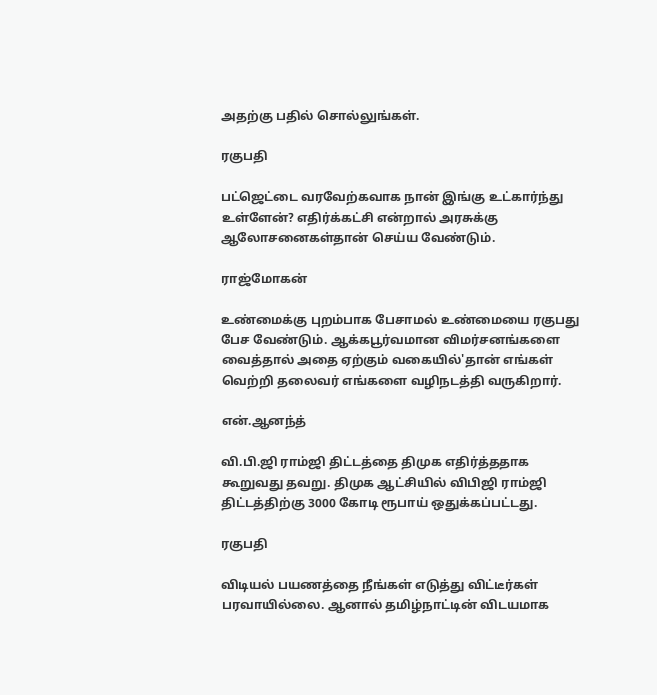அதற்கு பதில் சொல்லுங்கள்.

ரகுபதி

பட்ஜெட்டை வரவேற்கவாக நான் இங்கு உட்கார்ந்து உள்ளேன்? எதிர்க்கட்சி என்றால் அரசுக்கு ஆலோசனைகள்தான் செய்ய வேண்டும்.

ராஜ்மோகன்

உண்மைக்கு புறம்பாக பேசாமல் உண்மையை ரகுபது பேச வேண்டும். ஆக்கபூர்வமான விமர்சனங்களை வைத்தால் அதை ஏற்கும் வகையில்'தான் எங்கள் வெற்றி தலைவர் எங்களை வழிநடத்தி வருகிறார்.

என்.ஆனந்த்

வி.பி.ஜி ராம்ஜி திட்டத்தை திமுக எதிர்த்ததாக கூறுவது தவறு. திமுக ஆட்சியில் விபிஜி ராம்ஜி திட்டத்திற்கு 3000 கோடி ரூபாய் ஒதுக்கப்பட்டது.

ரகுபதி

விடியல் பயணத்தை நீங்கள் எடுத்து விட்டீர்கள் பரவாயில்லை. ஆனால் தமிழ்நாட்டின் விடயமாக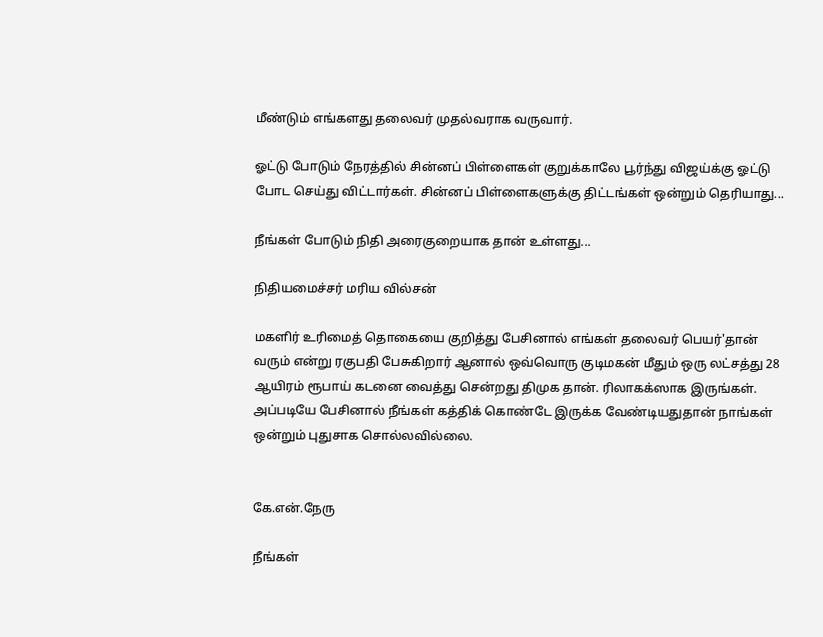மீண்டும் எங்களது தலைவர் முதல்வராக வருவார்.

ஓட்டு போடும் நேரத்தில் சின்னப் பிள்ளைகள் குறுக்காலே பூர்ந்து விஜய்க்கு ஓட்டு போட செய்து விட்டார்கள். சின்னப் பிள்ளைகளுக்கு திட்டங்கள் ஒன்றும் தெரியாது...

நீங்கள் போடும் நிதி அரைகுறையாக தான் உள்ளது...

நிதியமைச்சர் மரிய வில்சன்

மகளிர் உரிமைத் தொகையை குறித்து பேசினால் எங்கள் தலைவர் பெயர்'தான் வரும் என்று ரகுபதி பேசுகிறார் ஆனால் ஒவ்வொரு குடிமகன் மீதும் ஒரு லட்சத்து 28 ஆயிரம் ரூபாய் கடனை வைத்து சென்றது திமுக தான். ரிலாகக்ஸாக இருங்கள். அப்படியே பேசினால் நீங்கள் கத்திக் கொண்டே இருக்க வேண்டியதுதான் நாங்கள் ஒன்றும் புதுசாக சொல்லவில்லை.


கே.என்.நேரு

நீங்கள்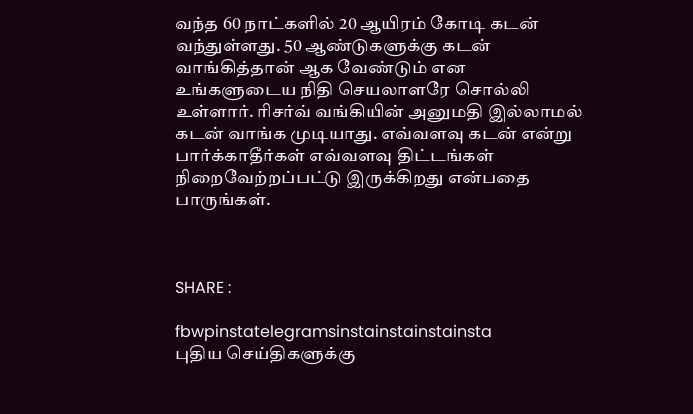வந்த 60 நாட்களில் 20 ஆயிரம் கோடி கடன் வந்துள்ளது. 50 ஆண்டுகளுக்கு கடன் வாங்கித்தான் ஆக வேண்டும் என உங்களுடைய நிதி செயலாளரே சொல்லி உள்ளார். ரிசர்வ் வங்கியின் அனுமதி இல்லாமல் கடன் வாங்க முடியாது. எவ்வளவு கடன் என்று பார்க்காதீர்கள் எவ்வளவு திட்டங்கள் நிறைவேற்றப்பட்டு இருக்கிறது என்பதை பாருங்கள்.



SHARE :

fbwpinstatelegramsinstainstainstainsta
புதிய செய்திகளுக்கு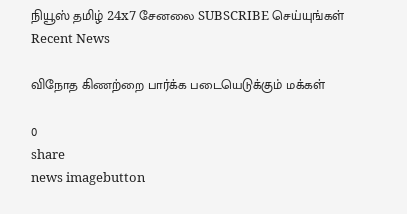நியூஸ் தமிழ் 24x7 சேனலை SUBSCRIBE செய்யுங்கள்
Recent News

விநோத கிணற்றை பார்க்க படையெடுக்கும் மக்கள்

0
share
news imagebutton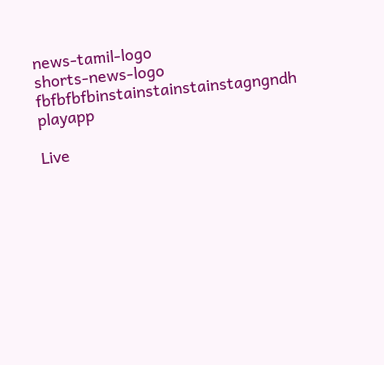news-tamil-logo
shorts-news-logo
fbfbfbfbinstainstainstainstagngndh
playapp

Live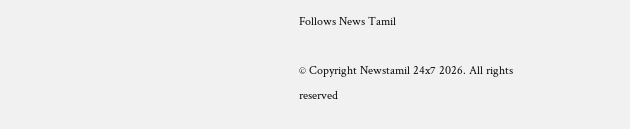Follows News Tamil

© Copyright Newstamil 24x7 2026. All rights reserved